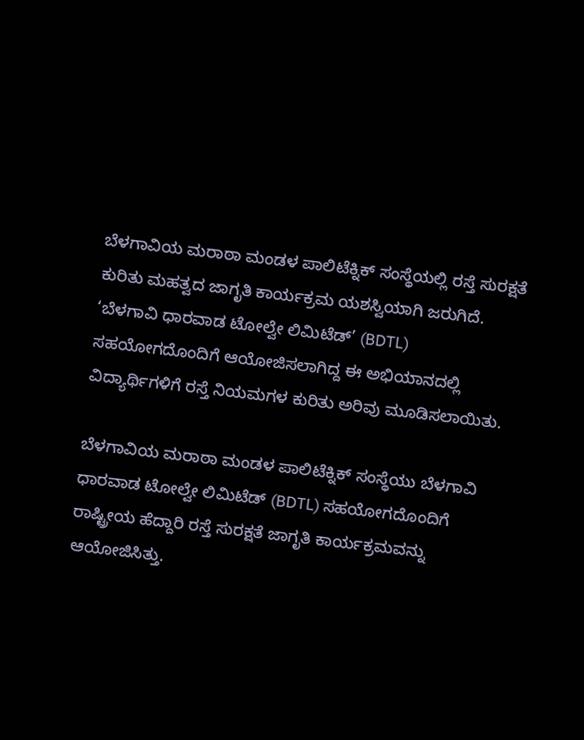ಬೆಳಗಾವಿಯ ಮರಾಠಾ ಮಂಡಳ ಪಾಲಿಟೆಕ್ನಿಕ್ ಸಂಸ್ಥೆಯಲ್ಲಿ ರಸ್ತೆ ಸುರಕ್ಷತೆ ಕುರಿತು ಮಹತ್ವದ ಜಾಗೃತಿ ಕಾರ್ಯಕ್ರಮ ಯಶಸ್ವಿಯಾಗಿ ಜರುಗಿದೆ. ‘ಬೆಳಗಾವಿ ಧಾರವಾಡ ಟೋಲ್ವೇ ಲಿಮಿಟೆಡ್’ (BDTL) ಸಹಯೋಗದೊಂದಿಗೆ ಆಯೋಜಿಸಲಾಗಿದ್ದ ಈ ಅಭಿಯಾನದಲ್ಲಿ ವಿದ್ಯಾರ್ಥಿಗಳಿಗೆ ರಸ್ತೆ ನಿಯಮಗಳ ಕುರಿತು ಅರಿವು ಮೂಡಿಸಲಾಯಿತು.

ಬೆಳಗಾವಿಯ ಮರಾಠಾ ಮಂಡಳ ಪಾಲಿಟೆಕ್ನಿಕ್ ಸಂಸ್ಥೆಯು ಬೆಳಗಾವಿ ಧಾರವಾಡ ಟೋಲ್ವೇ ಲಿಮಿಟೆಡ್ (BDTL) ಸಹಯೋಗದೊಂದಿಗೆ ರಾಷ್ಟ್ರೀಯ ಹೆದ್ದಾರಿ ರಸ್ತೆ ಸುರಕ್ಷತೆ ಜಾಗೃತಿ ಕಾರ್ಯಕ್ರಮವನ್ನು ಆಯೋಜಿಸಿತ್ತು.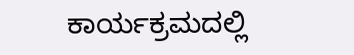ಕಾರ್ಯಕ್ರಮದಲ್ಲಿ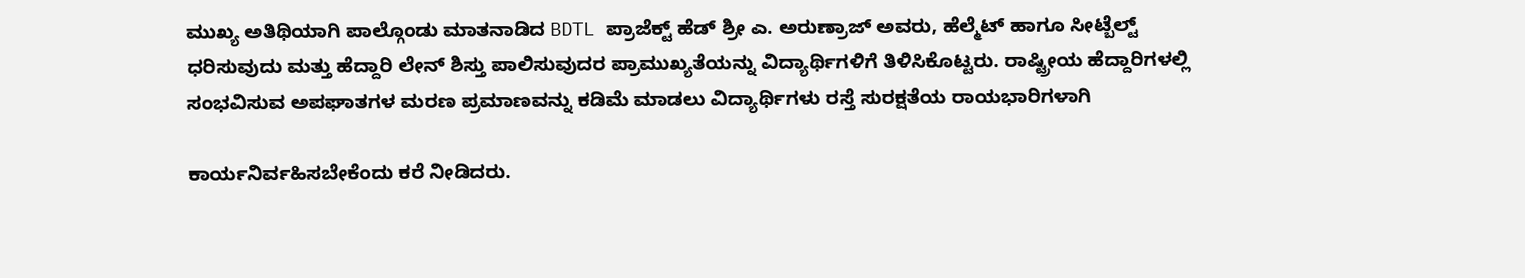ಮುಖ್ಯ ಅತಿಥಿಯಾಗಿ ಪಾಲ್ಗೊಂಡು ಮಾತನಾಡಿದ BDTL ಪ್ರಾಜೆಕ್ಟ್ ಹೆಡ್ ಶ್ರೀ ಎ. ಅರುಣ್ರಾಜ್ ಅವರು, ಹೆಲ್ಮೆಟ್ ಹಾಗೂ ಸೀಟ್ಬೆಲ್ಟ್ ಧರಿಸುವುದು ಮತ್ತು ಹೆದ್ದಾರಿ ಲೇನ್ ಶಿಸ್ತು ಪಾಲಿಸುವುದರ ಪ್ರಾಮುಖ್ಯತೆಯನ್ನು ವಿದ್ಯಾರ್ಥಿಗಳಿಗೆ ತಿಳಿಸಿಕೊಟ್ಟರು. ರಾಷ್ಟ್ರೀಯ ಹೆದ್ದಾರಿಗಳಲ್ಲಿ ಸಂಭವಿಸುವ ಅಪಘಾತಗಳ ಮರಣ ಪ್ರಮಾಣವನ್ನು ಕಡಿಮೆ ಮಾಡಲು ವಿದ್ಯಾರ್ಥಿಗಳು ರಸ್ತೆ ಸುರಕ್ಷತೆಯ ರಾಯಭಾರಿಗಳಾಗಿ

ಕಾರ್ಯನಿರ್ವಹಿಸಬೇಕೆಂದು ಕರೆ ನೀಡಿದರು.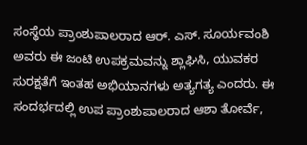ಸಂಸ್ಥೆಯ ಪ್ರಾಂಶುಪಾಲರಾದ ಆರ್. ಎಸ್. ಸೂರ್ಯವಂಶಿ ಅವರು ಈ ಜಂಟಿ ಉಪಕ್ರಮವನ್ನು ಶ್ಲಾಘಿಸಿ, ಯುವಕರ ಸುರಕ್ಷತೆಗೆ ಇಂತಹ ಅಭಿಯಾನಗಳು ಅತ್ಯಗತ್ಯ ಎಂದರು. ಈ ಸಂದರ್ಭದಲ್ಲಿ ಉಪ ಪ್ರಾಂಶುಪಾಲರಾದ ಆಶಾ ತೋರ್ವೆ,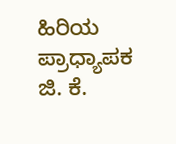ಹಿರಿಯ ಪ್ರಾಧ್ಯಾಪಕ ಜಿ. ಕೆ.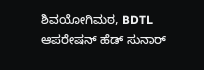ಶಿವಯೋಗಿಮಠ, BDTL ಆಪರೇಷನ್ ಹೆಡ್ ಸುನಾರ್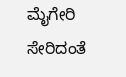ಮೈಗೇರಿ ಸೇರಿದಂತೆ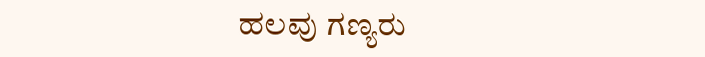ಹಲವು ಗಣ್ಯರು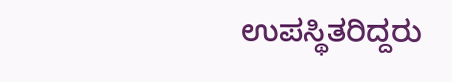ಉಪಸ್ಥಿತರಿದ್ದರು